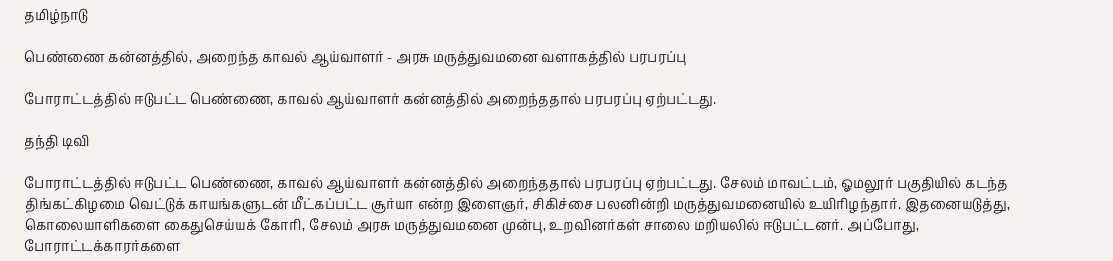தமிழ்நாடு

பெண்ணை கன்னத்தில், அறைந்த காவல் ஆய்வாளர் - அரசு மருத்துவமனை வளாகத்தில் பரபரப்பு

போராட்டத்தில் ஈடுபட்ட பெண்ணை, காவல் ஆய்வாளர் கன்னத்தில் அறைந்ததால் பரபரப்பு ஏற்பட்டது.

தந்தி டிவி

போராட்டத்தில் ஈடுபட்ட பெண்ணை, காவல் ஆய்வாளர் கன்னத்தில் அறைந்ததால் பரபரப்பு ஏற்பட்டது. சேலம் மாவட்டம், ஓமலூர் பகுதியில் கடந்த திங்கட்கிழமை வெட்டுக் காயங்களுடன் மீட்கப்பட்ட சூர்யா என்ற இளைஞர், சிகிச்சை பலனின்றி மருத்துவமனையில் உயிரிழந்தார். இதனையடுத்து, கொலையாளிகளை கைதுசெய்யக் கோரி, சேலம் அரசு மருத்துவமனை முன்பு, உறவினர்கள் சாலை மறியலில் ஈடுபட்டனர். அப்போது, போராட்டக்காரர்களை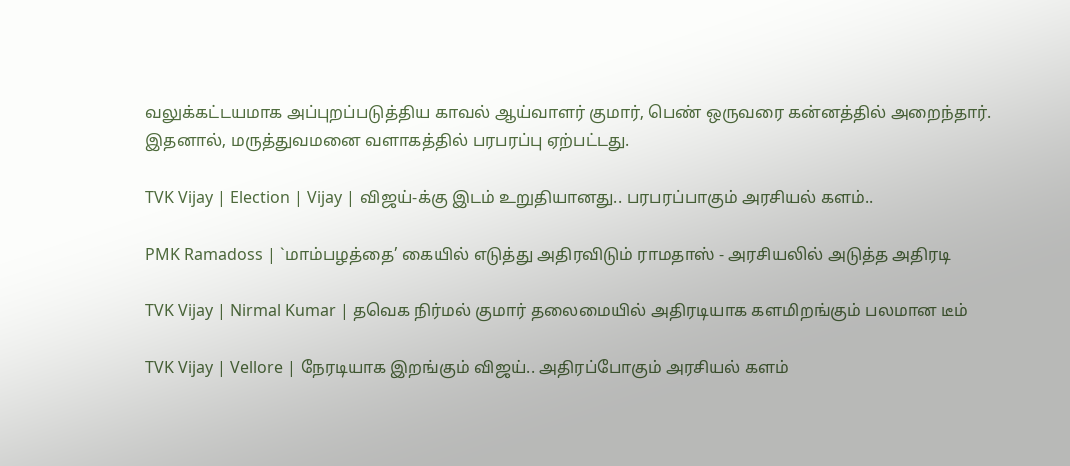வலுக்கட்டயமாக அப்புறப்படுத்திய காவல் ஆய்வாளர் குமார், பெண் ஒருவரை கன்னத்தில் அறைந்தார். இதனால், மருத்துவமனை வளாகத்தில் பரபரப்பு ஏற்பட்டது.

TVK Vijay | Election | Vijay | விஜய்-க்கு இடம் உறுதியானது.. பரபரப்பாகும் அரசியல் களம்..

PMK Ramadoss | `மாம்பழத்தை’ கையில் எடுத்து அதிரவிடும் ராமதாஸ் - அரசியலில் அடுத்த அதிரடி

TVK Vijay | Nirmal Kumar | தவெக நிர்மல் குமார் தலைமையில் அதிரடியாக களமிறங்கும் பலமான டீம்

TVK Vijay | Vellore | நேரடியாக இறங்கும் விஜய்.. அதிரப்போகும் அரசியல் களம்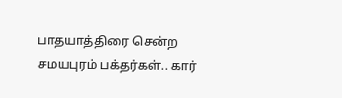பாதயாத்திரை சென்ற சமயபுரம் பக்தர்கள்.. கார்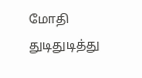மோதி துடிதுடித்து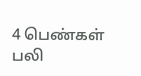4 பெண்கள் பலி